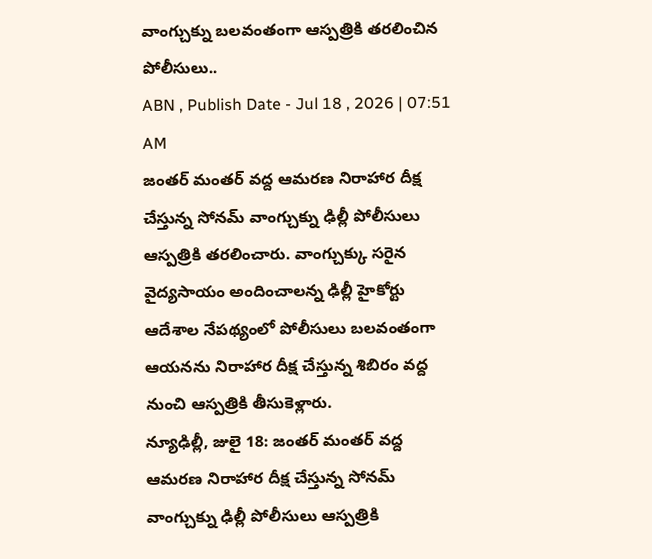వాంగ్చుక్ను బలవంతంగా ఆస్పత్రికి తరలించిన పోలీసులు..
ABN , Publish Date - Jul 18 , 2026 | 07:51 AM
జంతర్ మంతర్ వద్ద ఆమరణ నిరాహార దీక్ష చేస్తున్న సోనమ్ వాంగ్చుక్ను ఢిల్లీ పోలీసులు ఆస్పత్రికి తరలించారు. వాంగ్చుక్కు సరైన వైద్యసాయం అందించాలన్న ఢిల్లీ హైకోర్టు ఆదేశాల నేపథ్యంలో పోలీసులు బలవంతంగా ఆయనను నిరాహార దీక్ష చేస్తున్న శిబిరం వద్ద నుంచి ఆస్పత్రికి తీసుకెళ్లారు.
న్యూఢిల్లీ, జులై 18: జంతర్ మంతర్ వద్ద ఆమరణ నిరాహార దీక్ష చేస్తున్న సోనమ్ వాంగ్చుక్ను ఢిల్లీ పోలీసులు ఆస్పత్రికి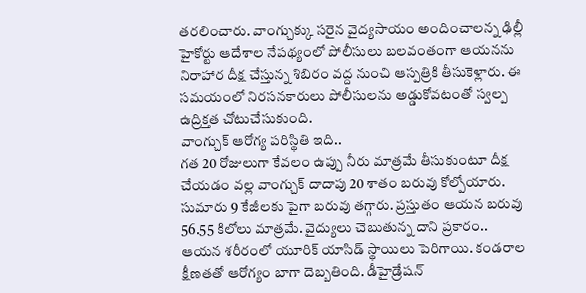తరలించారు. వాంగ్చుక్కు సరైన వైద్యసాయం అందించాలన్న ఢిల్లీ హైకోర్టు ఆదేశాల నేపథ్యంలో పోలీసులు బలవంతంగా ఆయనను నిరాహార దీక్ష చేస్తున్న శిబిరం వద్ద నుంచి ఆస్పత్రికి తీసుకెళ్లారు. ఈ సమయంలో నిరసనకారులు పోలీసులను అడ్డుకోవటంతో స్వల్ప ఉద్రిక్తత చోటుచేసుకుంది.
వాంగ్చుక్ ఆరోగ్య పరిస్థితి ఇది..
గత 20 రోజులుగా కేవలం ఉప్పు నీరు మాత్రమే తీసుకుంటూ దీక్ష చేయడం వల్ల వాంగ్చుక్ దాదాపు 20 శాతం బరువు కోల్పోయారు. సుమారు 9 కేజీలకు పైగా బరువు తగ్గారు. ప్రస్తుతం ఆయన బరువు 56.55 కిలోలు మాత్రమే. వైద్యులు చెబుతున్న దాని ప్రకారం.. ఆయన శరీరంలో యూరిక్ యాసిడ్ స్థాయిలు పెరిగాయి. కండరాల క్షీణతతో ఆరోగ్యం బాగా దెబ్బతింది. డీహైడ్రేషన్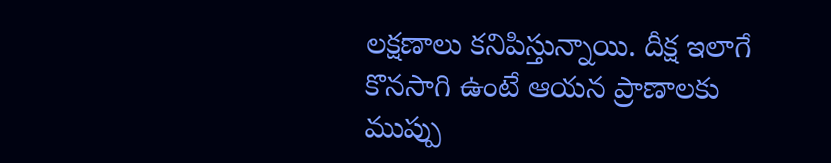లక్షణాలు కనిపిస్తున్నాయి. దీక్ష ఇలాగే కొనసాగి ఉంటే ఆయన ప్రాణాలకు ముప్పు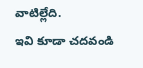వాటిల్లేది.
ఇవి కూడా చదవండి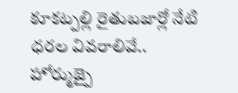కూకట్పల్లి రైతుబజార్లో నేటి ధరల వివరాలివే..
హోర్ముజ్పై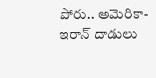పోరు.. అమెరికా-ఇరాన్ దాడులు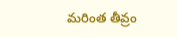మరింత తీవ్రం